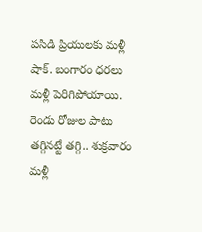పసిడి ప్రియులకు మళ్లీ షాక్. బంగారం ధరలు మళ్లీ పెరిగిపోయాయి. రెండు రోజుల పాటు తగ్గినట్టే తగ్గి.. శుక్రవారం మళ్లీ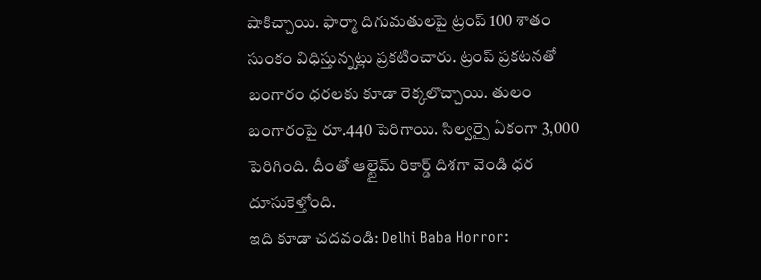షాకిచ్చాయి. ఫార్మా దిగుమతులపై ట్రంప్ 100 శాతం సుంకం విధిస్తున్నట్లు ప్రకటించారు. ట్రంప్ ప్రకటనతో బంగారం ధరలకు కూడా రెక్కలొచ్చాయి. తులం బంగారంపై రూ.440 పెరిగాయి. సిల్వర్పై ఏకంగా 3,000 పెరిగింది. దీంతో ఆల్టైమ్ రికార్డ్ దిశగా వెండి ధర దూసుకెళ్తోంది.
ఇది కూడా చదవండి: Delhi Baba Horror: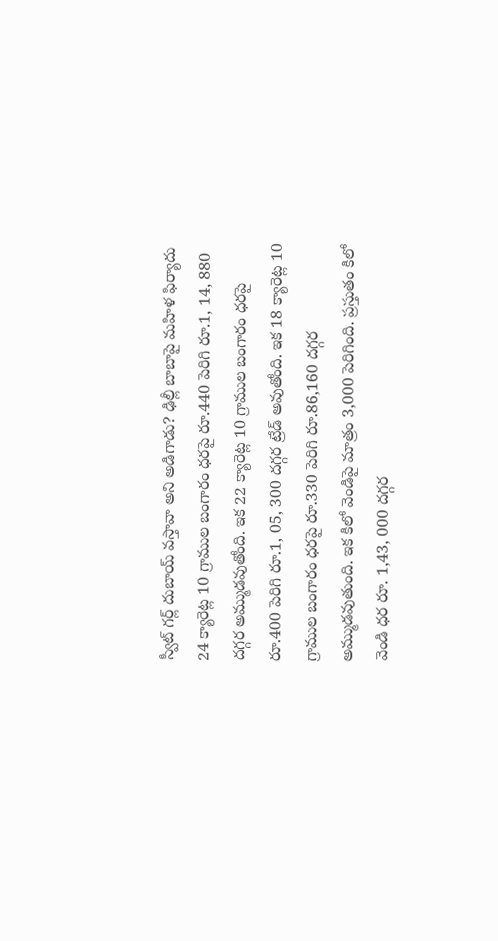స్వీట్ గర్ల్ దుబాయ్ వస్తావా అని అడిగాడు? ఢిల్లీ బాబాపై మహిళ ఫిర్యాదు
24 క్యారెట్ల 10 గ్రాముల బంగారం ధరపై రూ.440 పెరిగి రూ.1, 14, 880 దగ్గర అమ్ముడవుతోంది. ఇక 22 క్యారెట్ల 10 గ్రాముల బంగారం ధరపై రూ.400 పెరిగి రూ.1, 05, 300 దగ్గర ట్రేడ్ అవుతోంది. ఇక 18 క్యారెట్ల 10 గ్రాముల బంగారం ధరపై రూ.330 పెరిగి రూ.86,160 దగ్గర అమ్ముడవుతుంది. ఇక కిలో వెండిపై మాత్రం 3,000 పెరిగింది. ప్రస్తుతం కిలో వెండి ధర రూ. 1,43, 000 దగ్గర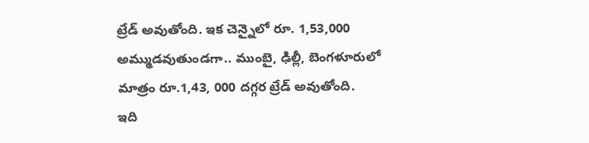ట్రేడ్ అవుతోంది. ఇక చెన్నైలో రూ. 1,53,000 అమ్ముడవుతుండగా.. ముంబై, ఢిల్లీ, బెంగళూరులో మాత్రం రూ.1,43, 000 దగ్గర ట్రేడ్ అవుతోంది.
ఇది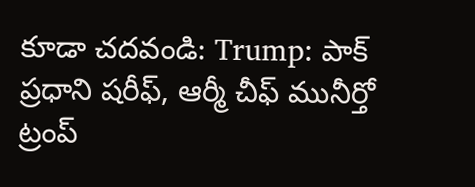కూడా చదవండి: Trump: పాక్ ప్రధాని షరీఫ్, ఆర్మీ చీఫ్ మునీర్తో ట్రంప్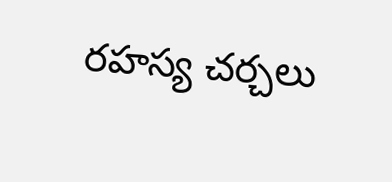రహస్య చర్చలు